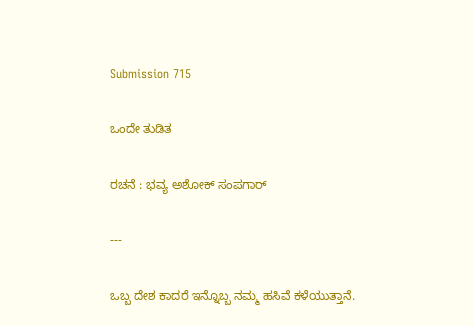Submission 715

ಒಂದೇ ತುಡಿತ

ರಚನೆ : ಭವ್ಯ ಅಶೋಕ್ ಸಂಪಗಾರ್

---

ಒಬ್ಬ ದೇಶ ಕಾದರೆ ಇನ್ನೊಬ್ಬ ನಮ್ಮ ಹಸಿವೆ ಕಳೆಯುತ್ತಾನೆ.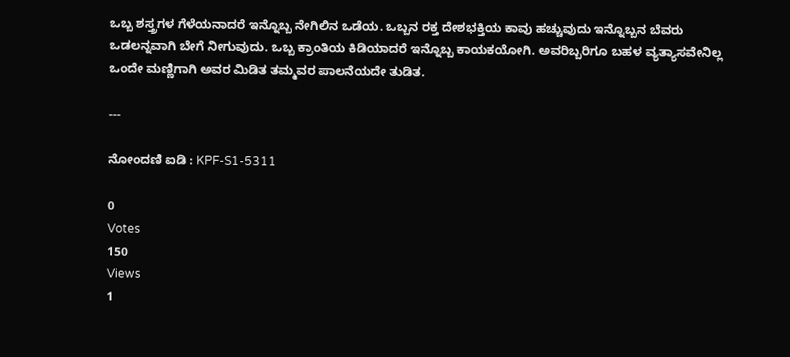ಒಬ್ಬ ಶಸ್ತ್ರಗಳ ಗೆಳೆಯನಾದರೆ ಇನ್ನೊಬ್ಬ ನೇಗಿಲಿನ ಒಡೆಯ. ಒಬ್ಬನ ರಕ್ತ ದೇಶಭಕ್ತಿಯ ಕಾವು ಹಚ್ಚುವುದು ಇನ್ನೊಬ್ಬನ ಬೆವರು ಒಡಲನ್ನವಾಗಿ ಬೇಗೆ ನೀಗುವುದು. ಒಬ್ಬ ಕ್ರಾಂತಿಯ ಕಿಡಿಯಾದರೆ ಇನ್ನೊಬ್ಬ ಕಾಯಕಯೋಗಿ. ಅವರಿಬ್ಬರಿಗೂ ಬಹಳ ವ್ಯತ್ಯಾಸವೇನಿಲ್ಲ ಒಂದೇ ಮಣ್ಣಿಗಾಗಿ ಅವರ ಮಿಡಿತ ತಮ್ಮವರ ಪಾಲನೆಯದೇ ತುಡಿತ.

---

ನೋಂದಣಿ ಐಡಿ : KPF-S1-5311

0
Votes
150
Views
1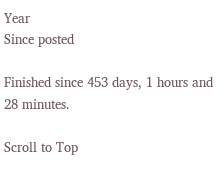Year
Since posted

Finished since 453 days, 1 hours and 28 minutes.

Scroll to Top